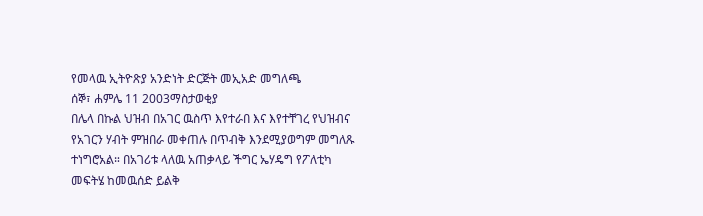የመላዉ ኢትዮጽያ አንድነት ድርጅት መኢአድ መግለጫ
ሰኞ፣ ሐምሌ 11 2003ማስታወቂያ
በሌላ በኩል ህዝብ በአገር ዉስጥ እየተራበ እና እየተቸገረ የህዝብና የአገርን ሃብት ምዝበራ መቀጠሉ በጥብቅ እንደሚያወግም መግለጹ ተነግሮአል። በአገሪቱ ላለዉ አጠቃላይ ችግር ኤሃዴግ የፖለቲካ መፍትሄ ከመዉሰድ ይልቅ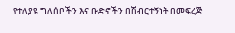የተለያዩ ግለሰቦችን እና ቡድኖችን በሽብርተኝነት በመፍረጅ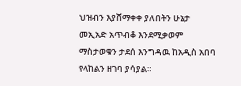ህዝብን እያሸማቀቀ ያለበትን ሁኔታ መኢአድ አጥብቆ እንደሚቃወም ማስታወቁን ታደሰ እንግዳዉ ከአዲስ አበባ የላከልን ዘገባ ያሳያል።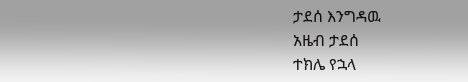ታደሰ እንግዳዉ
አዜብ ታደሰ
ተክሌ የኋላ